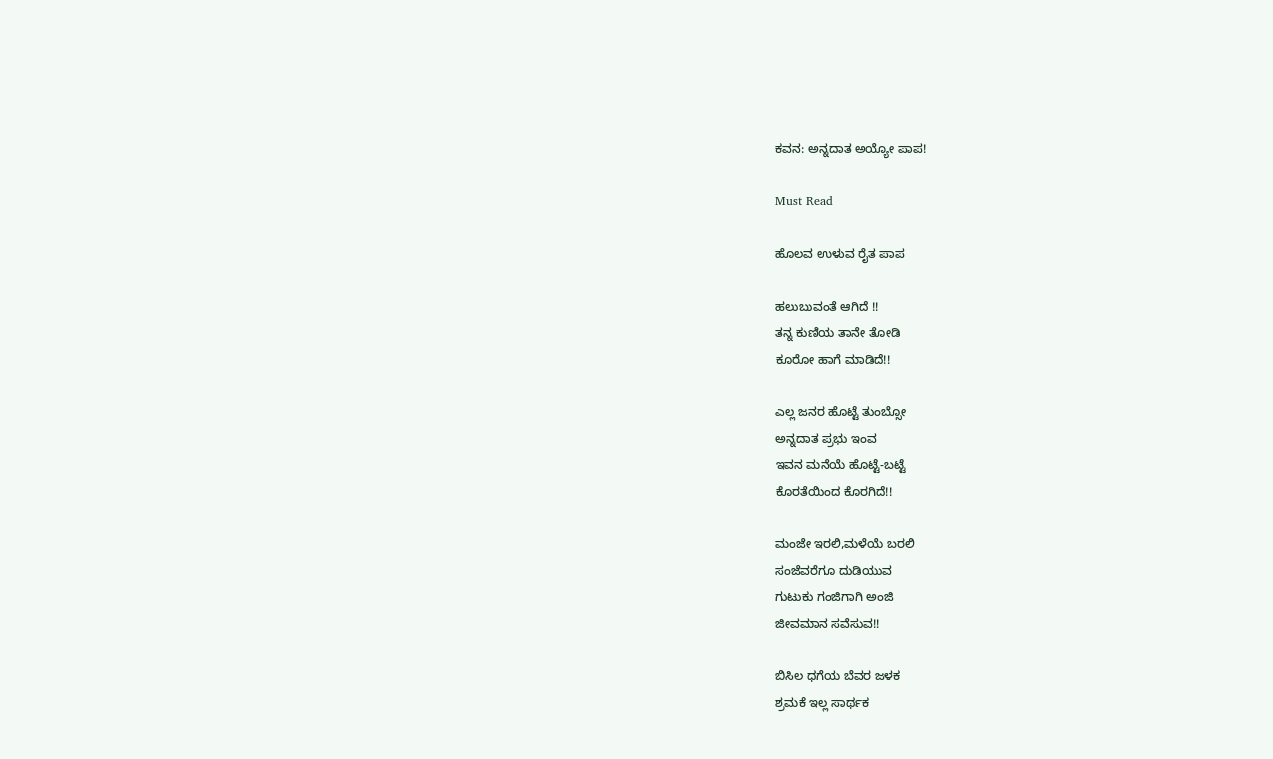ಕವನ: ಅನ್ನದಾತ ಅಯ್ಯೋ ಪಾಪ!

Must Read

ಹೊಲವ ಉಳುವ ರೈತ ಪಾಪ

ಹಲುಬುವಂತೆ ಆಗಿದೆ !!
ತನ್ನ ಕುಣಿಯ ತಾನೇ ತೋಡಿ
ಕೂರೋ ಹಾಗೆ ಮಾಡಿದೆ!!

ಎಲ್ಲ ಜನರ ಹೊಟ್ಟೆ ತುಂಬ್ಸೋ
ಅನ್ನದಾತ ಪ್ರಭು ಇಂವ
ಇವನ ಮನೆಯೆ ಹೊಟ್ಟೆ-ಬಟ್ಟೆ
ಕೊರತೆಯಿಂದ ಕೊರಗಿದೆ!!

ಮಂಜೇ ಇರಲಿ,ಮಳೆಯೆ ಬರಲಿ
ಸಂಜೆವರೆಗೂ ದುಡಿಯುವ
ಗುಟುಕು ಗಂಜಿಗಾಗಿ ಅಂಜಿ
ಜೀವಮಾನ ಸವೆಸುವ!!

ಬಿಸಿಲ ಧಗೆಯ ಬೆವರ ಜಳಕ
ಶ್ರಮಕೆ ಇಲ್ಲ ಸಾರ್ಥಕ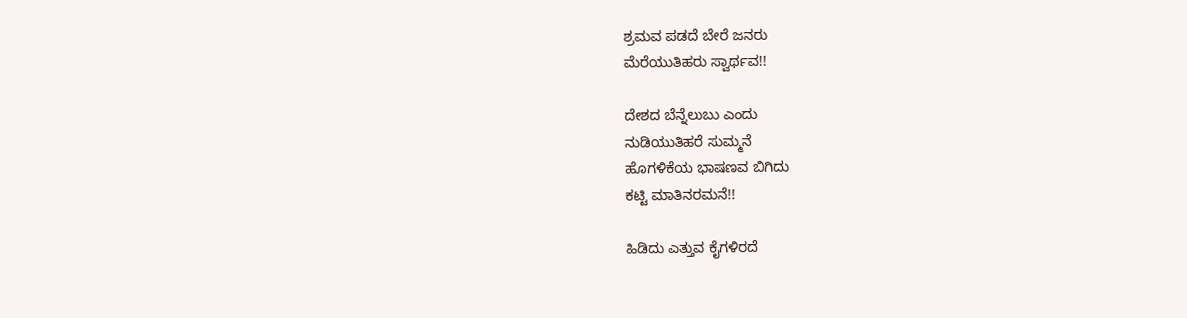ಶ್ರಮವ ಪಡದೆ ಬೇರೆ ಜನರು
ಮೆರೆಯುತಿಹರು ಸ್ವಾರ್ಥವ!!

ದೇಶದ ಬೆನ್ನೆಲುಬು ಎಂದು
ನುಡಿಯುತಿಹರೆ ಸುಮ್ಮನೆ
ಹೊಗಳಿಕೆಯ ಭಾಷಣವ ಬಿಗಿದು
ಕಟ್ಟಿ ಮಾತಿನರಮನೆ!!

ಹಿಡಿದು ಎತ್ತುವ ಕೈಗಳಿರದೆ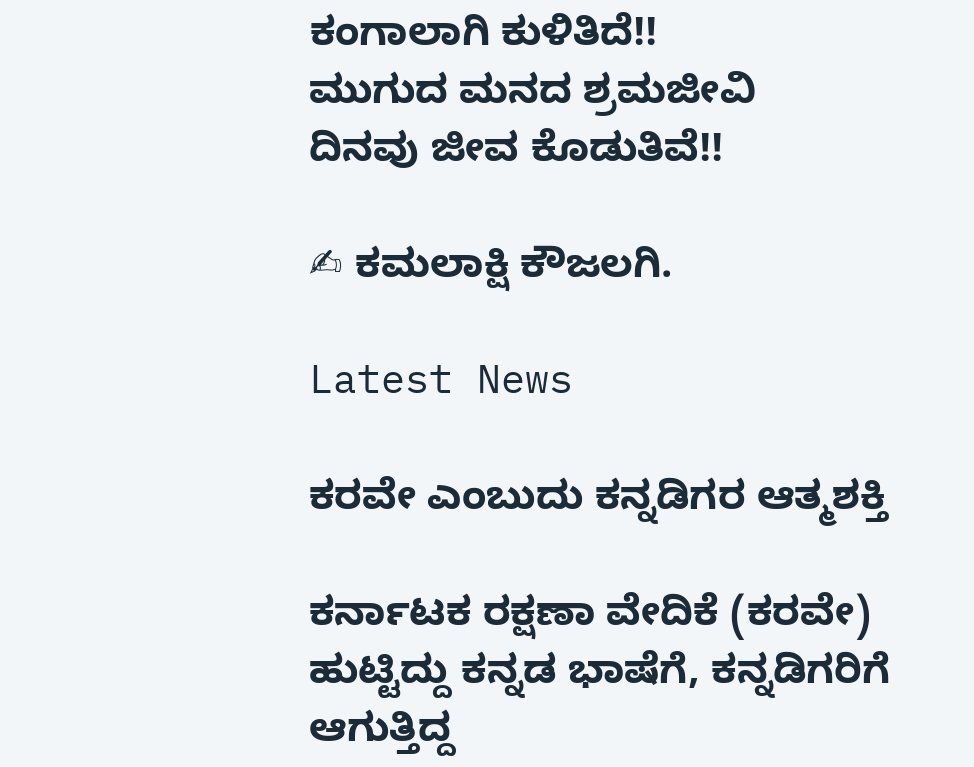ಕಂಗಾಲಾಗಿ ಕುಳಿತಿದೆ!!
ಮುಗುದ ಮನದ ಶ್ರಮಜೀವಿ
ದಿನವು ಜೀವ ಕೊಡುತಿವೆ!!

✍ ಕಮಲಾಕ್ಷಿ ಕೌಜಲಗಿ.

Latest News

ಕರವೇ ಎಂಬುದು ಕನ್ನಡಿಗರ ಆತ್ಮಶಕ್ತಿ

ಕರ್ನಾಟಕ ರಕ್ಷಣಾ ವೇದಿಕೆ (ಕರವೇ) ಹುಟ್ಟಿದ್ದು ಕನ್ನಡ ಭಾಷೆಗೆ, ಕನ್ನಡಿಗರಿಗೆ ಆಗುತ್ತಿದ್ದ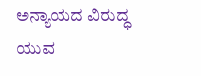ಅನ್ಯಾಯದ ವಿರುದ್ಧ ಯುವ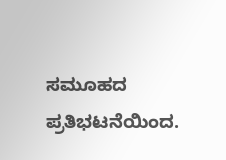ಸಮೂಹದ ಪ್ರತಿಭಟನೆಯಿಂದ.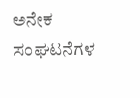ಅನೇಕ ಸಂಘಟನೆಗಳ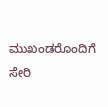ಮುಖಂಡರೊಂದಿಗೆ ಸೇರಿ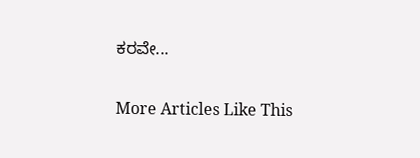ಕರವೇ...

More Articles Like This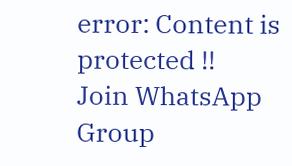error: Content is protected !!
Join WhatsApp Group